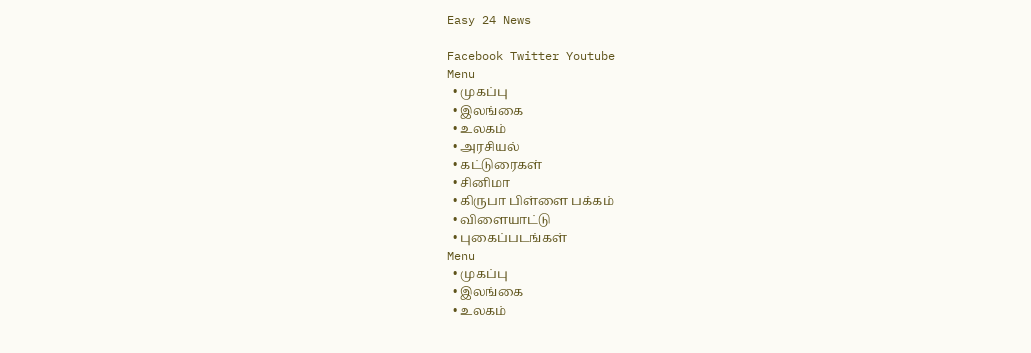Easy 24 News

Facebook Twitter Youtube
Menu
  • முகப்பு
  • இலங்கை
  • உலகம்
  • அரசியல்
  • கட்டுரைகள்
  • சினிமா
  • கிருபா பிள்ளை பக்கம்
  • விளையாட்டு
  • புகைப்படங்கள்
Menu
  • முகப்பு
  • இலங்கை
  • உலகம்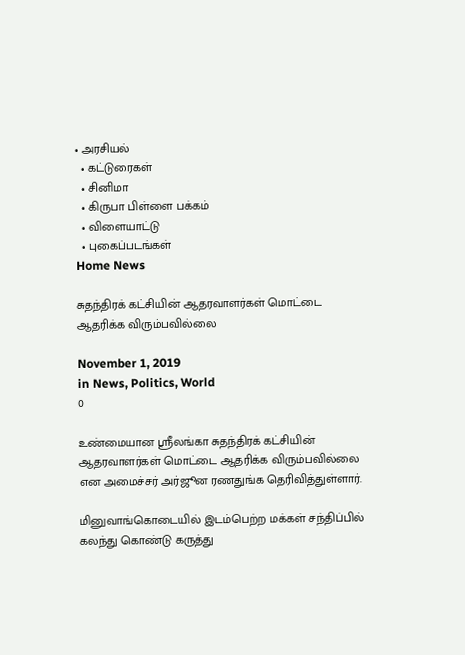• அரசியல்
  • கட்டுரைகள்
  • சினிமா
  • கிருபா பிள்ளை பக்கம்
  • விளையாட்டு
  • புகைப்படங்கள்
Home News

சுதந்திரக் கட்சியின் ஆதரவாளர்கள் மொட்டை ஆதரிக்க விரும்பவில்லை

November 1, 2019
in News, Politics, World
0

உண்மையான ஸ்ரீலங்கா சுதந்திரக் கட்சியின் ஆதரவாளர்கள் மொட்டை ஆதரிக்க விரும்பவில்லை என அமைச்சர் அர்ஜூன ரணதுங்க தெரிவித்துள்ளார்.

மினுவாங்கொடையில் இடம்பெற்ற மக்கள் சந்திப்பில் கலந்து கொண்டு கருத்து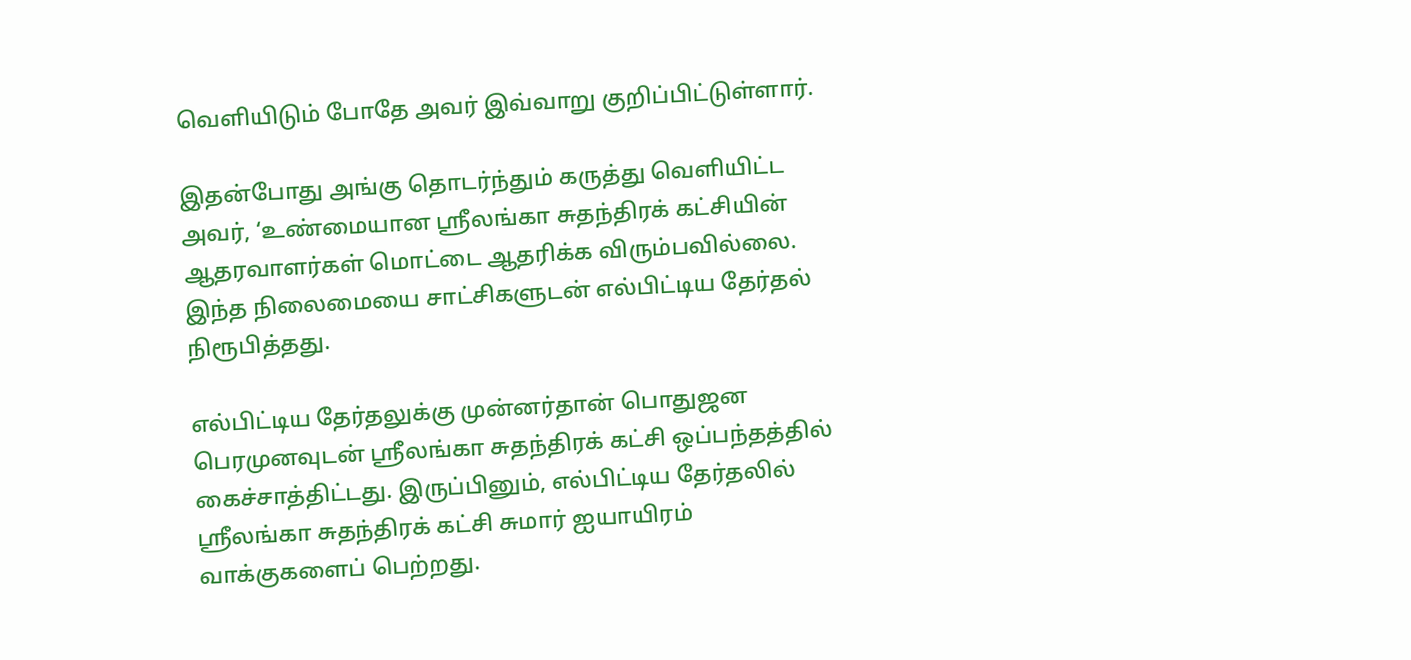வெளியிடும் போதே அவர் இவ்வாறு குறிப்பிட்டுள்ளார்.

இதன்போது அங்கு தொடர்ந்தும் கருத்து வெளியிட்ட அவர், ‘உண்மையான ஸ்ரீலங்கா சுதந்திரக் கட்சியின் ஆதரவாளர்கள் மொட்டை ஆதரிக்க விரும்பவில்லை. இந்த நிலைமையை சாட்சிகளுடன் எல்பிட்டிய தேர்தல் நிரூபித்தது.

எல்பிட்டிய தேர்தலுக்கு முன்னர்தான் பொதுஜன பெரமுனவுடன் ஸ்ரீலங்கா சுதந்திரக் கட்சி ஒப்பந்தத்தில் கைச்சாத்திட்டது. இருப்பினும், எல்பிட்டிய தேர்தலில் ஸ்ரீலங்கா சுதந்திரக் கட்சி சுமார் ஐயாயிரம் வாக்குகளைப் பெற்றது.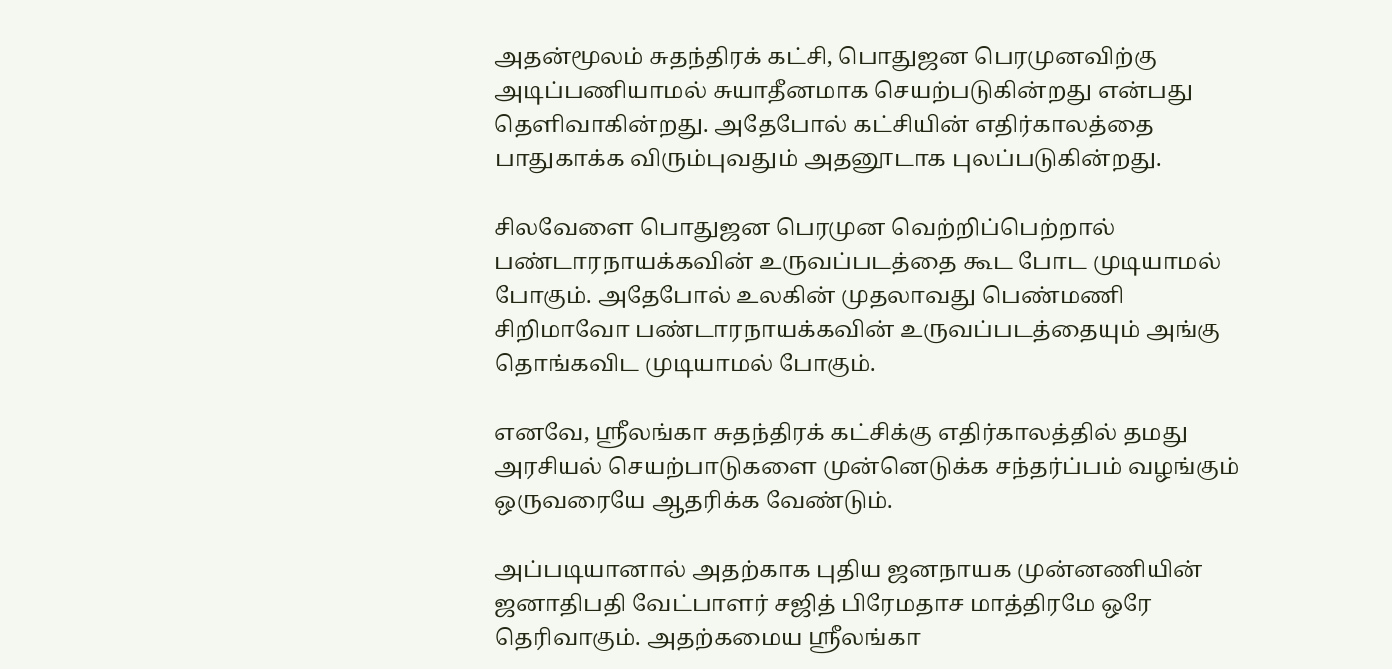அதன்மூலம் சுதந்திரக் கட்சி, பொதுஜன பெரமுனவிற்கு அடிப்பணியாமல் சுயாதீனமாக செயற்படுகின்றது என்பது தெளிவாகின்றது. அதேபோல் கட்சியின் எதிர்காலத்தை பாதுகாக்க விரும்புவதும் அதனூடாக புலப்படுகின்றது.

சிலவேளை பொதுஜன பெரமுன வெற்றிப்பெற்றால் பண்டாரநாயக்கவின் உருவப்படத்தை கூட போட முடியாமல் போகும். அதேபோல் உலகின் முதலாவது பெண்மணி சிறிமாவோ பண்டாரநாயக்கவின் உருவப்படத்தையும் அங்கு தொங்கவிட முடியாமல் போகும்.

எனவே, ஸ்ரீலங்கா சுதந்திரக் கட்சிக்கு எதிர்காலத்தில் தமது அரசியல் செயற்பாடுகளை முன்னெடுக்க சந்தர்ப்பம் வழங்கும் ஒருவரையே ஆதரிக்க வேண்டும்.

அப்படியானால் அதற்காக புதிய ஜனநாயக முன்னணியின் ஜனாதிபதி வேட்பாளர் சஜித் பிரேமதாச மாத்திரமே ஒரே தெரிவாகும். அதற்கமைய ஸ்ரீலங்கா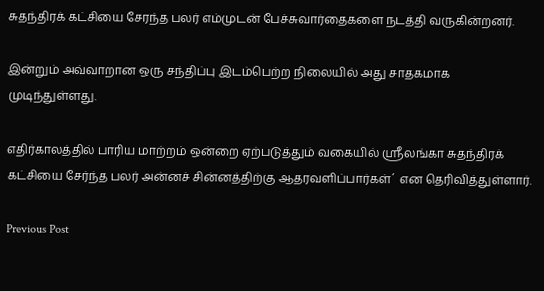சுதந்திரக் கட்சியை சேரந்த பலர் எம்முடன் பேச்சுவார்தைகளை நடத்தி வருகின்றனர்.

இன்றும் அவ்வாறான ஒரு சந்திப்பு இடம்பெற்ற நிலையில் அது சாதகமாக முடிந்துள்ளது.

எதிர்காலத்தில் பாரிய மாற்றம் ஒன்றை ஏற்படுத்தும் வகையில் ஸ்ரீலங்கா சுதந்திரக் கட்சியை சேர்ந்த பலர் அன்னச் சின்னத்திற்கு ஆதரவளிப்பார்கள்´ என தெரிவித்துள்ளார்.

Previous Post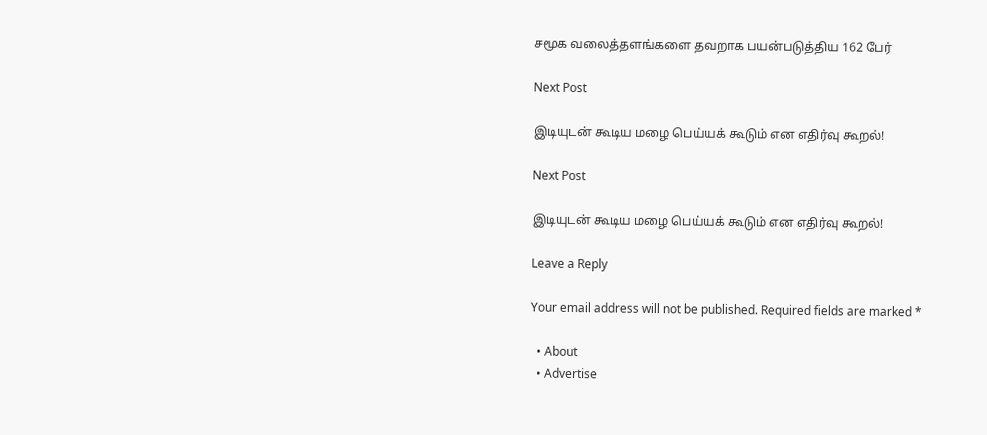சமூக வலைத்தளங்களை தவறாக பயன்படுத்திய 162 பேர்

Next Post

இடியுடன் கூடிய மழை பெய்யக் கூடும் என எதிர்வு கூறல்!

Next Post

இடியுடன் கூடிய மழை பெய்யக் கூடும் என எதிர்வு கூறல்!

Leave a Reply

Your email address will not be published. Required fields are marked *

  • About
  • Advertise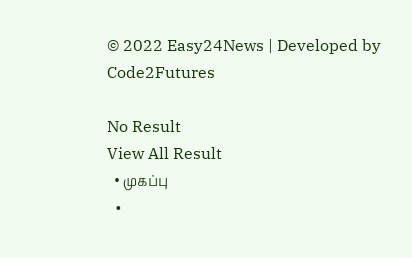© 2022 Easy24News | Developed by Code2Futures

No Result
View All Result
  • முகப்பு
  •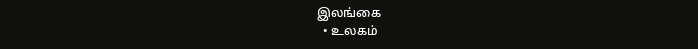இலங்கை
  • உலகம்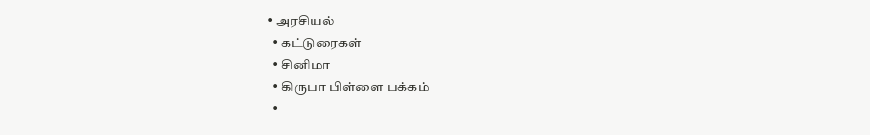• அரசியல்
  • கட்டுரைகள்
  • சினிமா
  • கிருபா பிள்ளை பக்கம்
  •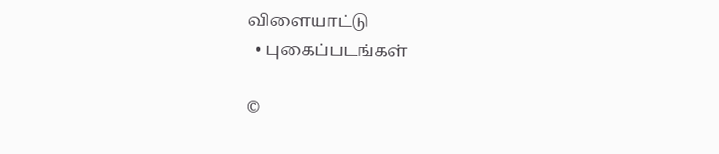விளையாட்டு
  • புகைப்படங்கள்

©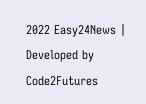2022 Easy24News | Developed by Code2Futures